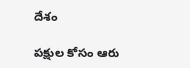దేశం

పక్షుల కోసం ఆరు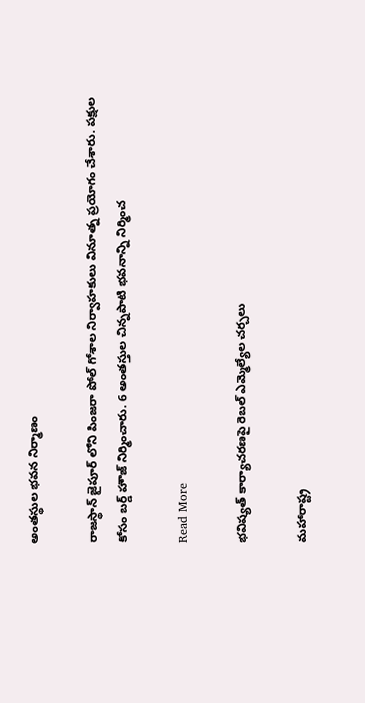అంతస్థుల భవన నిర్మాణం

రాజస్థాన్ జైపూర్ లోని పింజరా పోల్ గోశాల నిర్వాహకులు వినూత్న ప్రయోగం చేశారు. పక్షుల కోసం బర్డ్ హౌజ్ నిర్మించారు. 6 అంతస్తుల చిన్నపాటి భవనాన్ని నిర్మించ

Read More

భవిష్యత్ కార్యాచరణపై రెబల్ ఎమ్మెల్యేల చర్చలు

మహారాష్ట్ర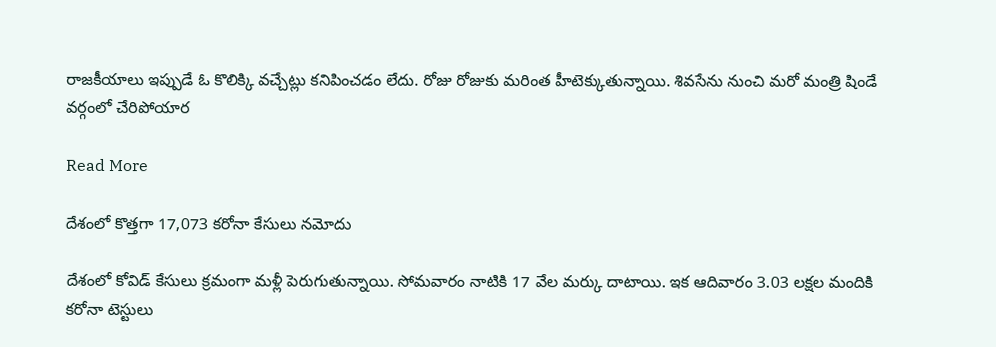రాజకీయాలు ఇప్పుడే ఓ కొలిక్కి వచ్చేట్లు కనిపించడం లేదు. రోజు రోజుకు మరింత హీటెక్కుతున్నాయి. శివసేను నుంచి మరో మంత్రి షిండే వర్గంలో చేరిపోయార

Read More

దేశంలో కొత్తగా 17,073 కరోనా కేసులు నమోదు

దేశంలో కోవిడ్ కేసులు క్రమంగా మళ్లీ పెరుగుతున్నాయి. సోమవారం నాటికి 17 వేల మర్కు దాటాయి. ఇక ఆదివారం 3.03 లక్షల మందికి కరోనా టెస్టులు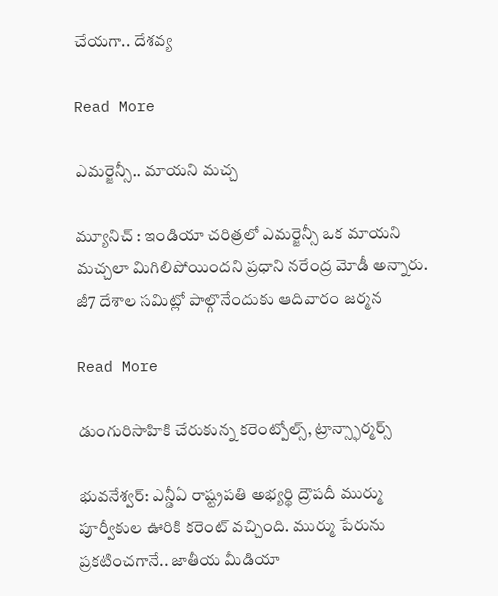చేయగా.. దేశవ్య

Read More

ఎమర్జెన్సీ.. మాయని మచ్చ

మ్యూనిచ్ : ఇండియా చరిత్రలో ఎమర్జెన్సీ ఒక మాయని మచ్చలా మిగిలిపోయిందని ప్రధాని నరేంద్ర మోడీ అన్నారు. జీ7 దేశాల సమిట్లో పాల్గొనేందుకు ఆదివారం జర్మన

Read More

డుంగురిసాహికి చేరుకున్న కరెంట్పోల్స్, ట్రాన్స్ఫార్మర్స్

భువనేశ్వర్: ఎన్డీఏ రాష్ట్రపతి అభ్యర్థి ద్రౌపదీ ముర్ము పూర్వీకుల ఊరికి కరెంట్ వచ్చింది. ముర్ము పేరును ప్రకటించగానే.. జాతీయ మీడియా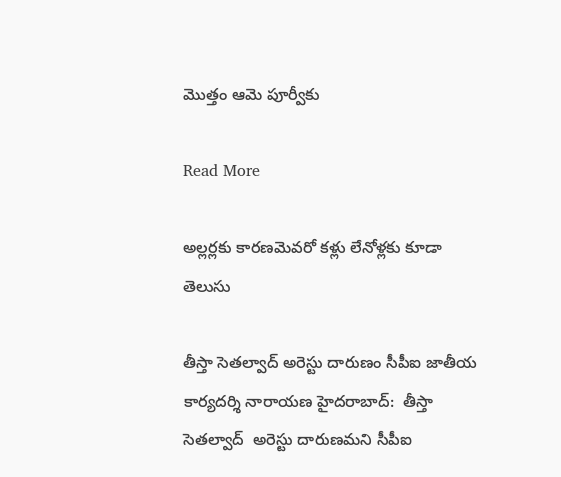మొత్తం ఆమె పూర్వీకు

Read More

అల్లర్లకు కారణమెవరో కళ్లు లేనోళ్లకు కూడా తెలుసు

తీస్తా సెతల్వాద్‌ అరెస్టు దారుణం సీపీఐ జాతీయ కార్యదర్శి నారాయణ హైదరాబాద్:  తీస్తా సెతల్వాద్  అరెస్టు దారుణమని సీపీఐ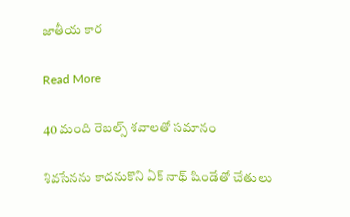జాతీయ కార

Read More

40 మంది రెబల్స్ శవాలతో సమానం

శివసేనను కాదనుకొని ఏక్ నాథ్ షిండేతో చేతులు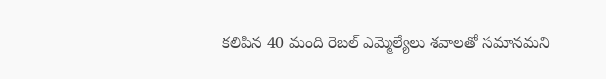కలిపిన 40 మంది రెబల్ ఎమ్మెల్యేలు శవాలతో సమానమని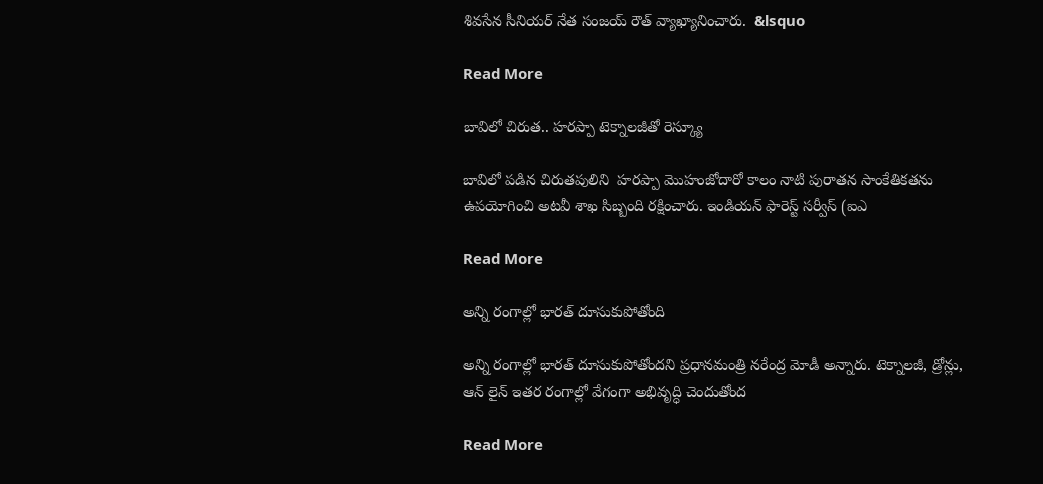శివసేన సీనియర్ నేత సంజయ్ రౌత్ వ్యాఖ్యానించారు.  &lsquo

Read More

బావిలో చిరుత.. హరప్పా టెక్నాలజీతో రెస్క్యూ

బావిలో పడిన చిరుతపులిని  హరప్పా మొహంజోదారో కాలం నాటి పురాతన సాంకేతికతను ఉపయోగించి అటవీ శాఖ సిబ్బంది రక్షించారు. ఇండియన్ ఫారెస్ట్ సర్వీస్ (ఐఎ

Read More

అన్ని రంగాల్లో భారత్ దూసుకుపోతోంది

అన్ని రంగాల్లో భారత్ దూసుకుపోతోందని ప్రధానమంత్రి నరేంద్ర మోడీ అన్నారు. టెక్నాలజీ, డ్రోన్లు, ఆన్ లైన్ ఇతర రంగాల్లో వేగంగా అభివృద్ధి చెందుతోంద

Read More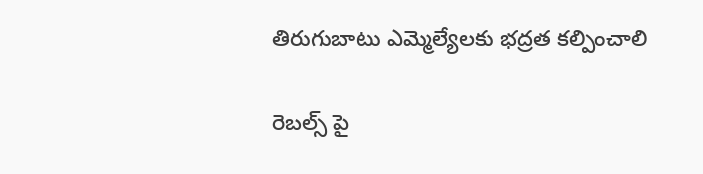తిరుగుబాటు ఎమ్మెల్యేలకు భద్రత కల్పించాలి

రెబల్స్ పై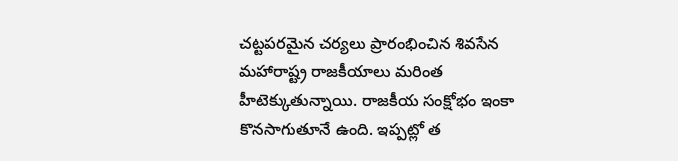చట్టపరమైన చర్యలు ప్రారంభించిన శివసేన మహారాష్ట్ర రాజకీయాలు మరింత హీటెక్కుతున్నాయి. రాజకీయ సంక్షోభం ఇంకా కొనసాగుతూనే ఉంది. ఇప్పట్లో త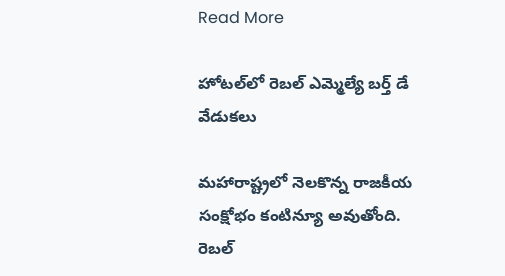Read More

హోటల్‌‌లో రెబల్ ఎమ్మెల్యే బర్త్ డే వేడుకలు

మహారాష్ట్రలో నెలకొన్న రాజకీయ సంక్షోభం కంటిన్యూ అవుతోంది.  రెబల్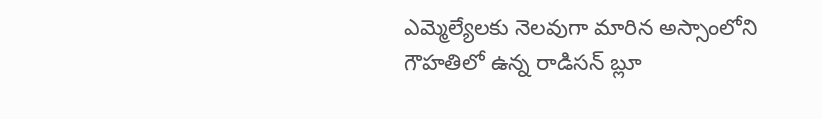ఎమ్మెల్యేలకు నెలవుగా మారిన అస్సాంలోని గౌహతిలో ఉన్న రాడిసన్ బ్లూ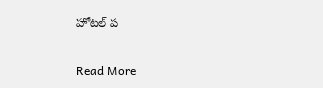హోటల్ ప

Read More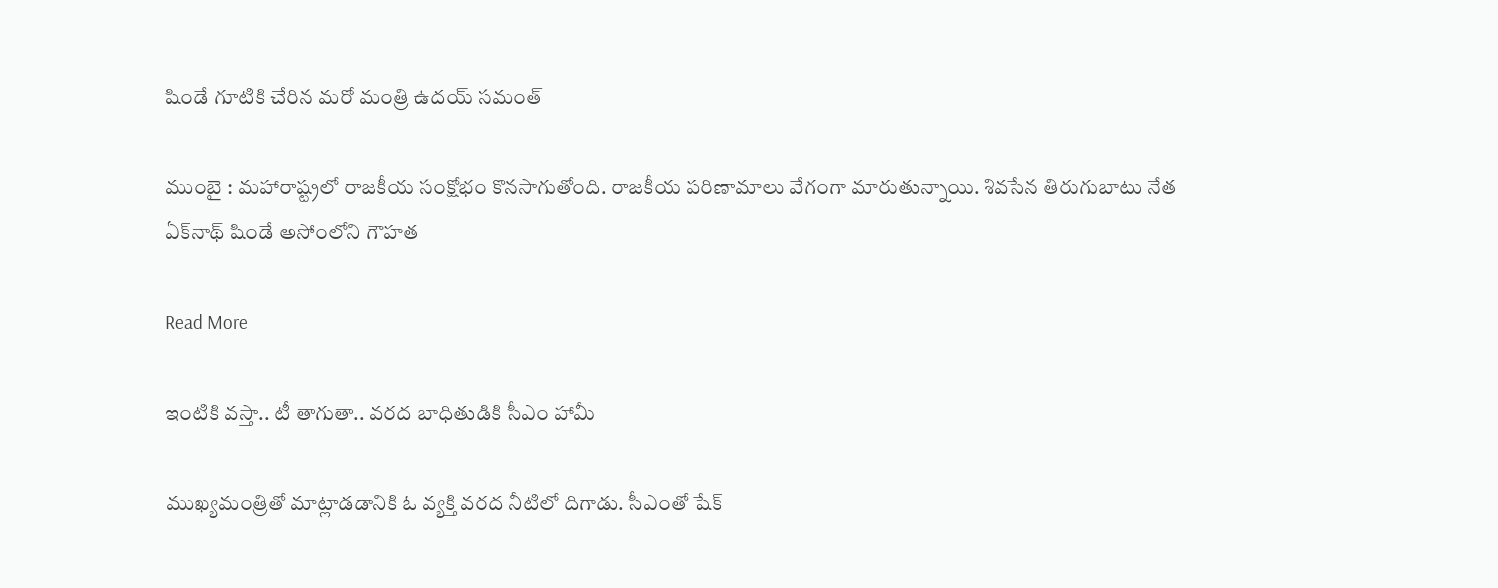షిండే గూటికి చేరిన మరో మంత్రి ఉదయ్ సమంత్

ముంబై : మహారాష్ట్రలో రాజకీయ సంక్షోభం కొనసాగుతోంది. రాజకీయ పరిణామాలు వేగంగా మారుతున్నాయి. శివసేన తిరుగుబాటు నేత ఏక్‌నాథ్‌ షిండే అసోంలోని గౌహత

Read More

ఇంటికి వస్తా.. టీ తాగుతా.. వరద బాధితుడికి సీఎం హామీ

ముఖ్యమంత్రితో మాట్లాడడానికి ఓ వ్యక్తి వరద నీటిలో దిగాడు. సీఎంతో షేక్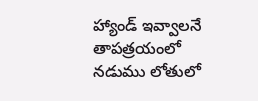హ్యాండ్ ఇవ్వాలనే తాపత్రయంలో నడుము లోతులో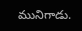మునిగాడు.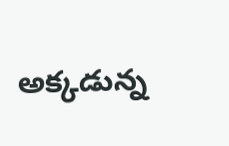అక్కడున్న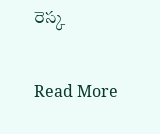రెస్క

Read More